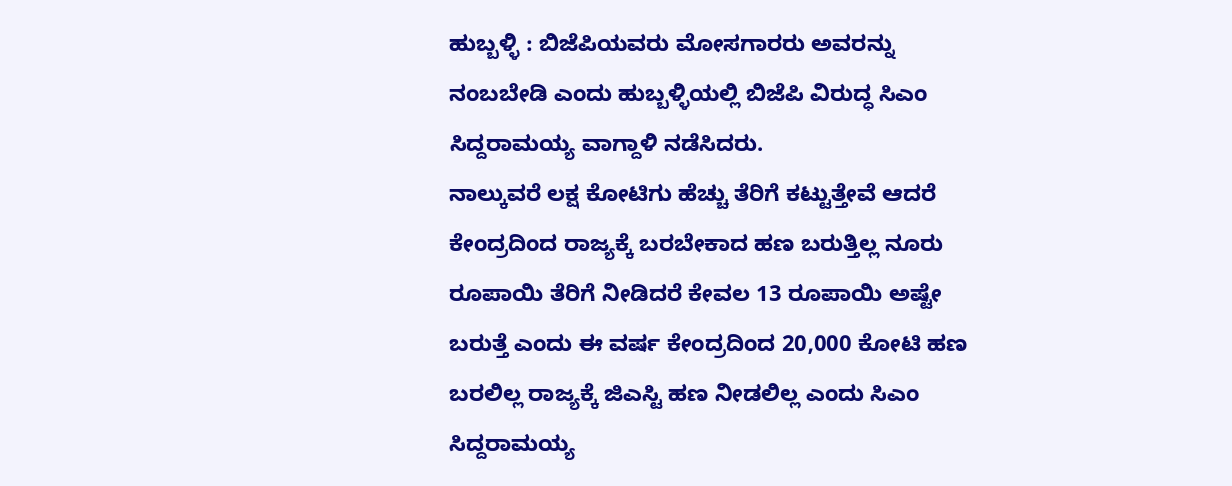ಹುಬ್ಬಳ್ಳಿ : ಬಿಜೆಪಿಯವರು ಮೋಸಗಾರರು ಅವರನ್ನು ನಂಬಬೇಡಿ ಎಂದು ಹುಬ್ಬಳ್ಳಿಯಲ್ಲಿ ಬಿಜೆಪಿ ವಿರುದ್ಧ ಸಿಎಂ ಸಿದ್ದರಾಮಯ್ಯ ವಾಗ್ದಾಳಿ ನಡೆಸಿದರು.
ನಾಲ್ಕುವರೆ ಲಕ್ಷ ಕೋಟಿಗು ಹೆಚ್ಚು ತೆರಿಗೆ ಕಟ್ಟುತ್ತೇವೆ ಆದರೆ ಕೇಂದ್ರದಿಂದ ರಾಜ್ಯಕ್ಕೆ ಬರಬೇಕಾದ ಹಣ ಬರುತ್ತಿಲ್ಲ ನೂರು ರೂಪಾಯಿ ತೆರಿಗೆ ನೀಡಿದರೆ ಕೇವಲ 13 ರೂಪಾಯಿ ಅಷ್ಟೇ ಬರುತ್ತೆ ಎಂದು ಈ ವರ್ಷ ಕೇಂದ್ರದಿಂದ 20,000 ಕೋಟಿ ಹಣ ಬರಲಿಲ್ಲ ರಾಜ್ಯಕ್ಕೆ ಜಿಎಸ್ಟಿ ಹಣ ನೀಡಲಿಲ್ಲ ಎಂದು ಸಿಎಂ ಸಿದ್ದರಾಮಯ್ಯ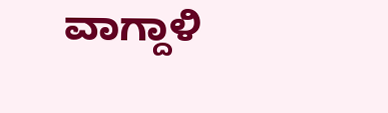ವಾಗ್ದಾಳಿ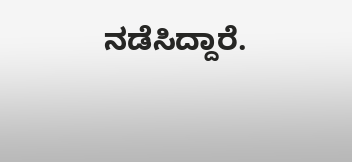ನಡೆಸಿದ್ದಾರೆ.